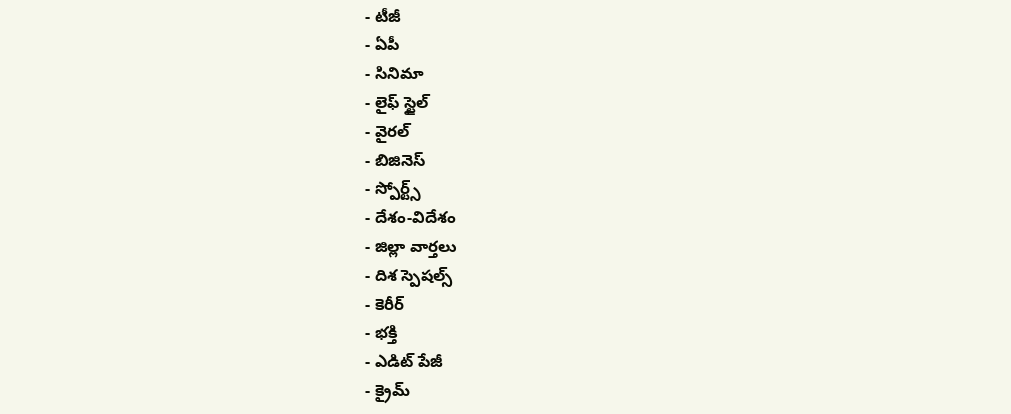- టీజీ
- ఏపీ
- సినిమా
- లైఫ్ స్టైల్
- వైరల్
- బిజినెస్
- స్పోర్ట్స్
- దేశం-విదేశం
- జిల్లా వార్తలు
- దిశ స్పెషల్స్
- కెరీర్
- భక్తి
- ఎడిట్ పేజీ
- క్రైమ్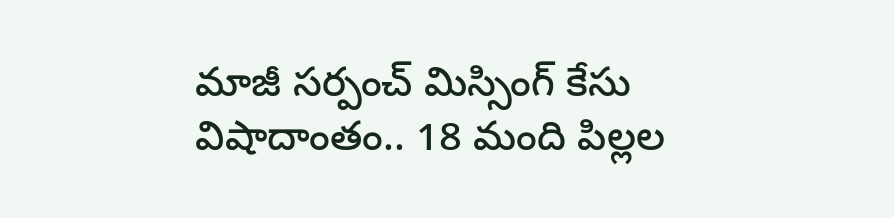మాజీ సర్పంచ్ మిస్సింగ్ కేసు విషాదాంతం.. 18 మంది పిల్లల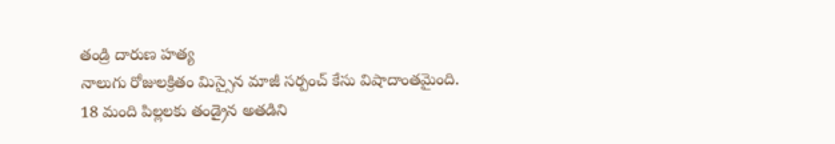తండ్రి దారుణ హత్య
నాలుగు రోజులక్రితం మిస్సైన మాజీ సర్పంచ్ కేసు విషాదాంతమైంది. 18 మంది పిల్లలకు తండ్రైన అతడిని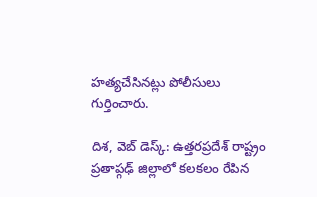హత్యచేసినట్లు పోలీసులు గుర్తించారు.

దిశ, వెబ్ డెస్క్: ఉత్తరప్రదేశ్ రాష్ట్రం ప్రతాప్గఢ్ జిల్లాలో కలకలం రేపిన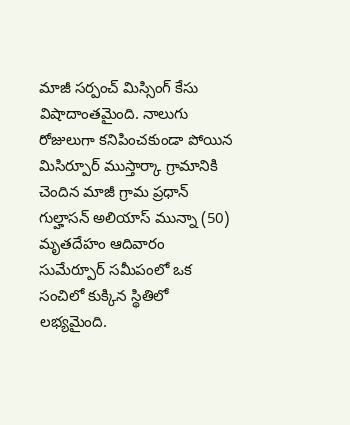మాజీ సర్పంచ్ మిస్సింగ్ కేసు విషాదాంతమైంది. నాలుగు రోజులుగా కనిపించకుండా పోయిన మిసిర్పూర్ ముస్తార్కా గ్రామానికి చెందిన మాజీ గ్రామ ప్రధాన్ గుల్హాసన్ అలియాస్ మున్నా (50) మృతదేహం ఆదివారం సుమేర్పూర్ సమీపంలో ఒక సంచిలో కుక్కిన స్థితిలో లభ్యమైంది.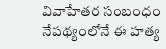వివాహేతర సంబంధం నేపథ్యంలోనే ఈ హత్య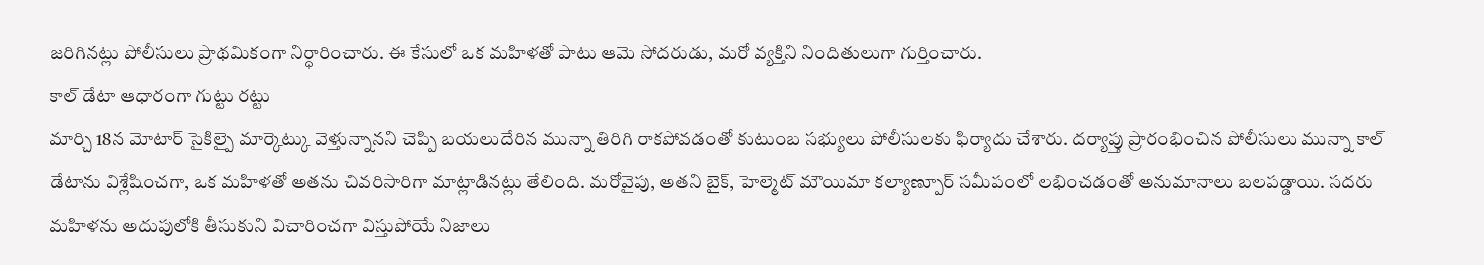జరిగినట్లు పోలీసులు ప్రాథమికంగా నిర్ధారించారు. ఈ కేసులో ఒక మహిళతో పాటు ఆమె సోదరుడు, మరో వ్యక్తిని నిందితులుగా గుర్తించారు.
కాల్ డేటా ఆధారంగా గుట్టు రట్టు
మార్చి 18న మోటార్ సైకిల్పై మార్కెట్కు వెళ్తున్నానని చెప్పి బయలుదేరిన మున్నా తిరిగి రాకపోవడంతో కుటుంబ సభ్యులు పోలీసులకు ఫిర్యాదు చేశారు. దర్యాప్తు ప్రారంభించిన పోలీసులు మున్నా కాల్ డేటాను విశ్లేషించగా, ఒక మహిళతో అతను చివరిసారిగా మాట్లాడినట్లు తేలింది. మరోవైపు, అతని బైక్, హెల్మెట్ మౌయిమా కల్యాణ్పూర్ సమీపంలో లభించడంతో అనుమానాలు బలపడ్డాయి. సదరు మహిళను అదుపులోకి తీసుకుని విచారించగా విస్తుపోయే నిజాలు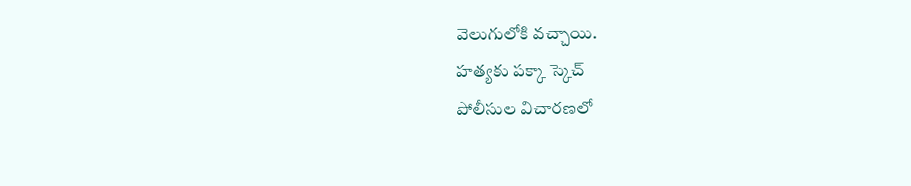వెలుగులోకి వచ్చాయి.
హత్యకు పక్కా స్కెచ్
పోలీసుల విచారణలో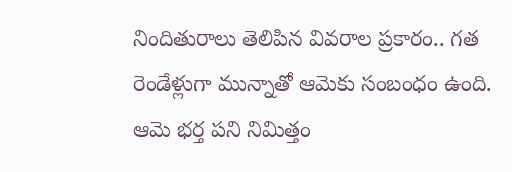నిందితురాలు తెలిపిన వివరాల ప్రకారం.. గత రెండేళ్లుగా మున్నాతో ఆమెకు సంబంధం ఉంది. ఆమె భర్త పని నిమిత్తం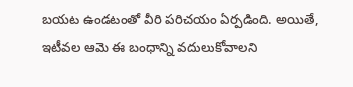బయట ఉండటంతో వీరి పరిచయం ఏర్పడింది. అయితే, ఇటీవల ఆమె ఈ బంధాన్ని వదులుకోవాలని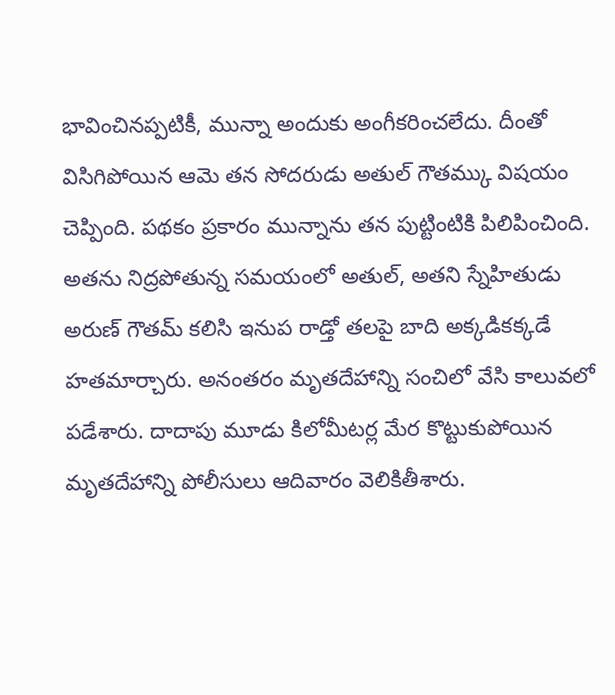భావించినప్పటికీ, మున్నా అందుకు అంగీకరించలేదు. దీంతో విసిగిపోయిన ఆమె తన సోదరుడు అతుల్ గౌతమ్కు విషయం చెప్పింది. పథకం ప్రకారం మున్నాను తన పుట్టింటికి పిలిపించింది. అతను నిద్రపోతున్న సమయంలో అతుల్, అతని స్నేహితుడు అరుణ్ గౌతమ్ కలిసి ఇనుప రాడ్తో తలపై బాది అక్కడికక్కడే హతమార్చారు. అనంతరం మృతదేహాన్ని సంచిలో వేసి కాలువలో పడేశారు. దాదాపు మూడు కిలోమీటర్ల మేర కొట్టుకుపోయిన మృతదేహాన్ని పోలీసులు ఆదివారం వెలికితీశారు.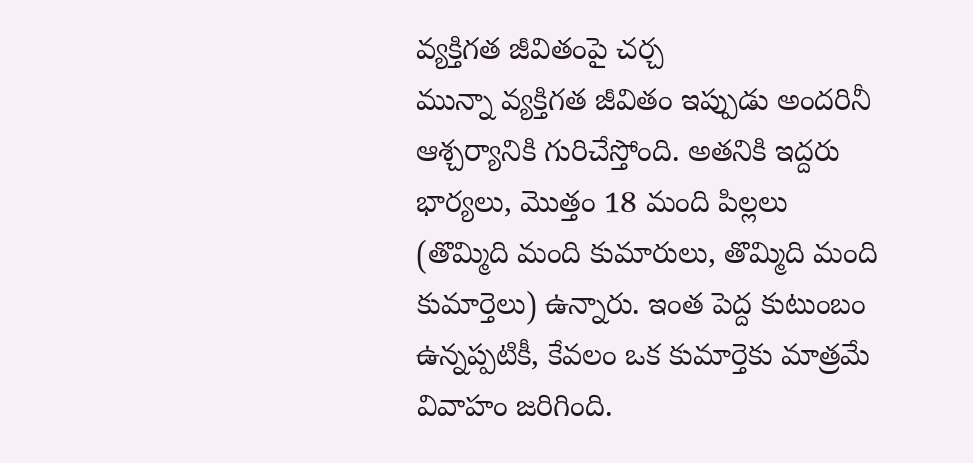వ్యక్తిగత జీవితంపై చర్చ
మున్నా వ్యక్తిగత జీవితం ఇప్పుడు అందరినీ ఆశ్చర్యానికి గురిచేస్తోంది. అతనికి ఇద్దరు భార్యలు, మొత్తం 18 మంది పిల్లలు (తొమ్మిది మంది కుమారులు, తొమ్మిది మంది కుమార్తెలు) ఉన్నారు. ఇంత పెద్ద కుటుంబం ఉన్నప్పటికీ, కేవలం ఒక కుమార్తెకు మాత్రమే వివాహం జరిగింది.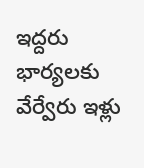ఇద్దరు భార్యలకు వేర్వేరు ఇళ్లు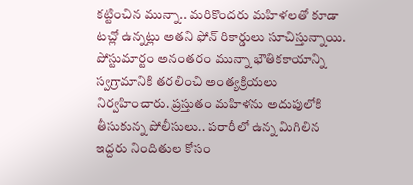కట్టించిన మున్నా.. మరికొందరు మహిళలతో కూడా టచ్లో ఉన్నట్లు అతని ఫోన్ రికార్డులు సూచిస్తున్నాయి. పోస్టుమార్టం అనంతరం మున్నా భౌతికకాయాన్ని స్వగ్రామానికి తరలించి అంత్యక్రియలు నిర్వహించారు. ప్రస్తుతం మహిళను అదుపులోకి తీసుకున్న పోలీసులు.. పరారీలో ఉన్న మిగిలిన ఇద్దరు నిందితుల కోసం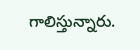గాలిస్తున్నారు.